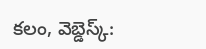కలం, వెబ్డెస్క్: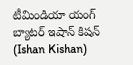టీమిండియా యంగ్ బ్యాటర్ ఇషాన్ కిషన్ (Ishan Kishan)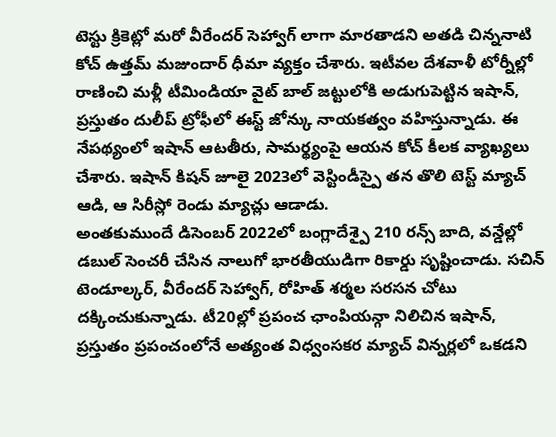టెస్టు క్రికెట్లో మరో వీరేందర్ సెహ్వాగ్ లాగా మారతాడని అతడి చిన్ననాటి కోచ్ ఉత్తమ్ మజుందార్ ధీమా వ్యక్తం చేశారు. ఇటీవల దేశవాళీ టోర్నీల్లో రాణించి మళ్లీ టీమిండియా వైట్ బాల్ జట్టులోకి అడుగుపెట్టిన ఇషాన్, ప్రస్తుతం దులీప్ ట్రోఫీలో ఈస్ట్ జోన్కు నాయకత్వం వహిస్తున్నాడు. ఈ నేపథ్యంలో ఇషాన్ ఆటతీరు, సామర్థ్యంపై ఆయన కోచ్ కీలక వ్యాఖ్యలు చేశారు. ఇషాన్ కిషన్ జూలై 2023లో వెస్టిండీస్పై తన తొలి టెస్ట్ మ్యాచ్ ఆడి, ఆ సిరీస్లో రెండు మ్యాచ్లు ఆడాడు.
అంతకుముందే డిసెంబర్ 2022లో బంగ్లాదేశ్పై 210 రన్స్ బాది, వన్డేల్లో డబుల్ సెంచరీ చేసిన నాలుగో భారతీయుడిగా రికార్డు సృష్టించాడు. సచిన్ టెండూల్కర్, వీరేందర్ సెహ్వాగ్, రోహిత్ శర్మల సరసన చోటు దక్కించుకున్నాడు. టీ20ల్లో ప్రపంచ ఛాంపియన్గా నిలిచిన ఇషాన్, ప్రస్తుతం ప్రపంచంలోనే అత్యంత విధ్వంసకర మ్యాచ్ విన్నర్లలో ఒకడని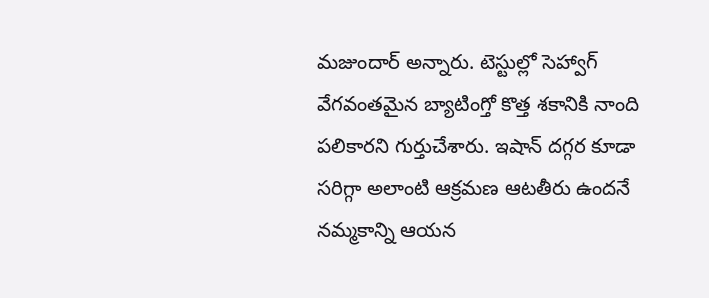మజుందార్ అన్నారు. టెస్టుల్లో సెహ్వాగ్ వేగవంతమైన బ్యాటింగ్తో కొత్త శకానికి నాంది పలికారని గుర్తుచేశారు. ఇషాన్ దగ్గర కూడా సరిగ్గా అలాంటి ఆక్రమణ ఆటతీరు ఉందనే నమ్మకాన్ని ఆయన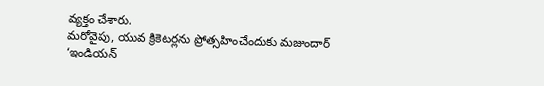వ్యక్తం చేశారు.
మరోవైపు, యువ క్రికెటర్లను ప్రోత్సహించేందుకు మజుందార్ ‘ఇండియన్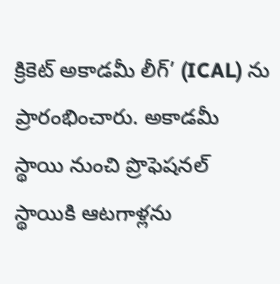క్రికెట్ అకాడమీ లీగ్’ (ICAL) ను ప్రారంభించారు. అకాడమీ స్థాయి నుంచి ప్రొఫెషనల్ స్థాయికి ఆటగాళ్లను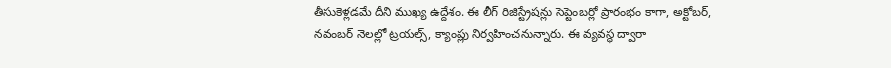తీసుకెళ్లడమే దీని ముఖ్య ఉద్దేశం. ఈ లీగ్ రిజిస్ట్రేషన్లు సెప్టెంబర్లో ప్రారంభం కాగా, అక్టోబర్, నవంబర్ నెలల్లో ట్రయల్స్, క్యాంప్లు నిర్వహించనున్నారు. ఈ వ్యవస్థ ద్వారా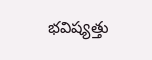భవిష్యత్తు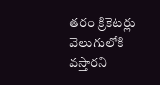తరం క్రికెటర్లు వెలుగులోకి వస్తారని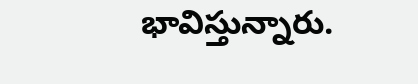భావిస్తున్నారు.